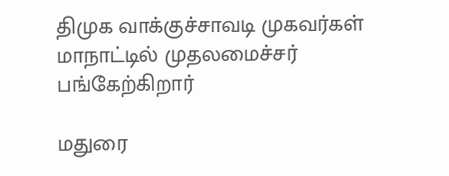திமுக வாக்குச்சாவடி முகவர்கள் மாநாட்டில் முதலமைச்சர் பங்கேற்கிறார்

மதுரை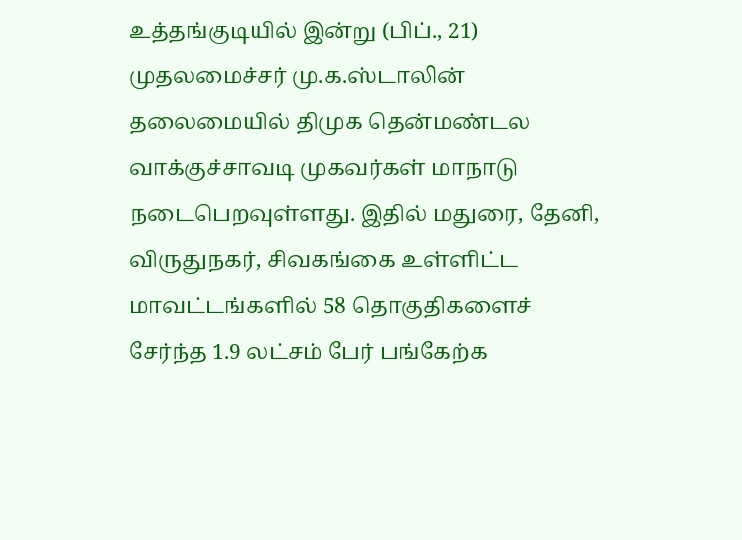உத்தங்குடியில் இன்று (பிப்., 21) முதலமைச்சர் மு.க.ஸ்டாலின் தலைமையில் திமுக தென்மண்டல வாக்குச்சாவடி முகவர்கள் மாநாடு நடைபெறவுள்ளது. இதில் மதுரை, தேனி, விருதுநகர், சிவகங்கை உள்ளிட்ட மாவட்டங்களில் 58 தொகுதிகளைச் சேர்ந்த 1.9 லட்சம் பேர் பங்கேற்க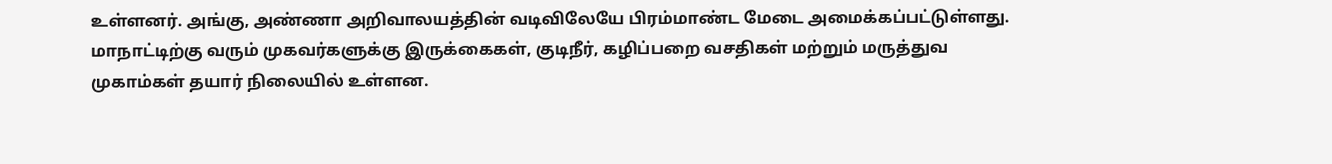உள்ளனர். அங்கு, அண்ணா அறிவாலயத்தின் வடிவிலேயே பிரம்மாண்ட மேடை அமைக்கப்பட்டுள்ளது. மாநாட்டிற்கு வரும் முகவர்களுக்கு இருக்கைகள், குடிநீர், கழிப்பறை வசதிகள் மற்றும் மருத்துவ முகாம்கள் தயார் நிலையில் உள்ளன.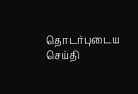தொடர்புடைய செய்தி